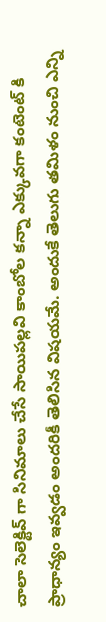చాలా సెలెక్టివ్ గా సినిమాలు చేసే సాయిపల్లవి కాంబోల కన్నా ఎక్కువగా కంటెంట్ కి ప్రాధాన్యం ఇవ్వడం అందరికీ తెలిసిన విషయమే. అందుకే తెలుగు తమిళం నుంచి ఎన్ని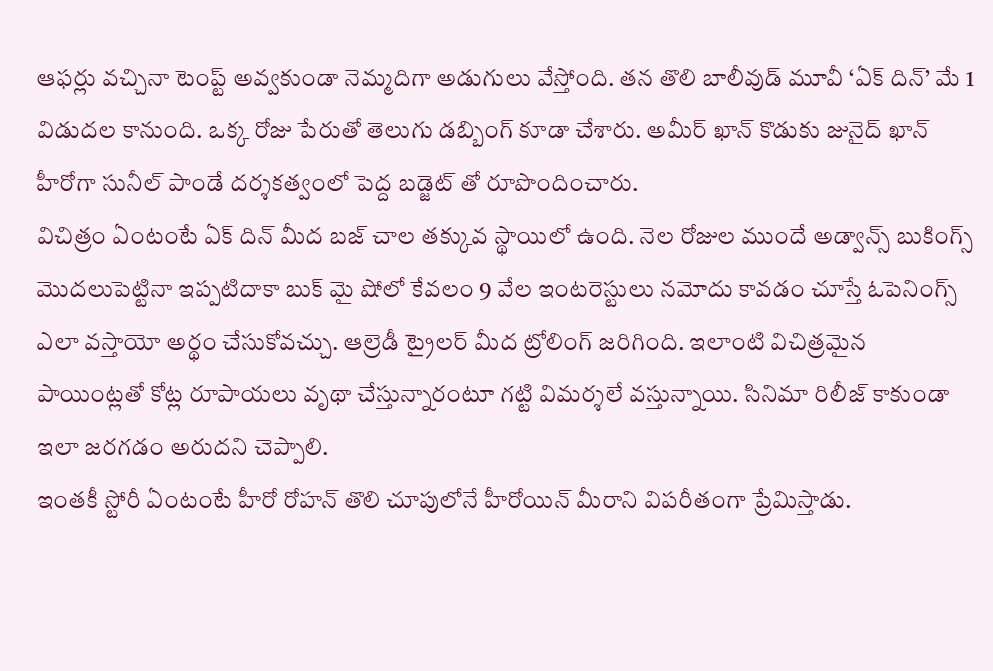ఆఫర్లు వచ్చినా టెంప్ట్ అవ్వకుండా నెమ్మదిగా అడుగులు వేస్తోంది. తన తొలి బాలీవుడ్ మూవీ ‘ఏక్ దిన్’ మే 1 విడుదల కానుంది. ఒక్క రోజు పేరుతో తెలుగు డబ్బింగ్ కూడా చేశారు. అమీర్ ఖాన్ కొడుకు జునైద్ ఖాన్ హీరోగా సునీల్ పాండే దర్శకత్వంలో పెద్ద బడ్జెట్ తో రూపొందించారు.
విచిత్రం ఏంటంటే ఏక్ దిన్ మీద బజ్ చాల తక్కువ స్థాయిలో ఉంది. నెల రోజుల ముందే అడ్వాన్స్ బుకింగ్స్ మొదలుపెట్టినా ఇప్పటిదాకా బుక్ మై షోలో కేవలం 9 వేల ఇంటరెస్టులు నమోదు కావడం చూస్తే ఓపెనింగ్స్ ఎలా వస్తాయో అర్థం చేసుకోవచ్చు. ఆల్రెడీ ట్రైలర్ మీద ట్రోలింగ్ జరిగింది. ఇలాంటి విచిత్రమైన పాయింట్లతో కోట్ల రూపాయలు వృథా చేస్తున్నారంటూ గట్టి విమర్శలే వస్తున్నాయి. సినిమా రిలీజ్ కాకుండా ఇలా జరగడం అరుదని చెప్పాలి.
ఇంతకీ స్టోరీ ఏంటంటే హీరో రోహన్ తొలి చూపులోనే హీరోయిన్ మీరాని విపరీతంగా ప్రేమిస్తాడు.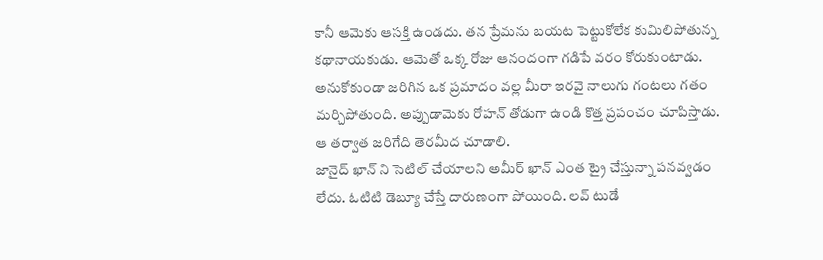కానీ ఆమెకు ఆసక్తి ఉండదు. తన ప్రేమను బయట పెట్టుకోలేక కుమిలిపోతున్న కథానాయకుడు. ఆమెతో ఒక్క రోజు ఆనందంగా గడిపే వరం కోరుకుంటాడు. అనుకోకుండా జరిగిన ఒక ప్రమాదం వల్ల మీరా ఇరవై నాలుగు గంటలు గతం మర్చిపోతుంది. అప్పుడామెకు రోహన్ తోడుగా ఉండి కొత్త ప్రపంచం చూపిస్తాడు. ఆ తర్వాత జరిగేది తెరమీద చూడాలి.
జానైద్ ఖాన్ ని సెటిల్ చేయాలని అమీర్ ఖాన్ ఎంత ట్రై చేస్తున్నా పనవ్వడం లేదు. ఓటిటి డెబ్యూ చేస్తే దారుణంగా పోయింది. లవ్ టుడే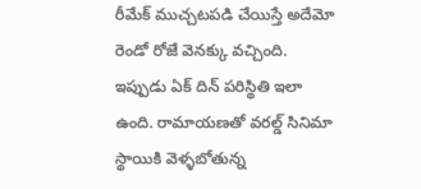రీమేక్ ముచ్చటపడి చేయిస్తే అదేమో రెండో రోజే వెనక్కు వచ్చింది. ఇప్పుడు ఏక్ దిన్ పరిస్థితి ఇలా ఉంది. రామాయణతో వరల్డ్ సినిమా స్థాయికి వెళ్ళబోతున్న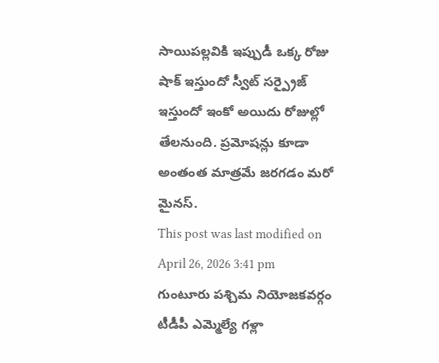సాయిపల్లవికి ఇప్పుడీ ఒక్క రోజు షాక్ ఇస్తుందో స్వీట్ సర్ప్రైజ్ ఇస్తుందో ఇంకో అయిదు రోజుల్లో తేలనుంది. ప్రమోషన్లు కూడా అంతంత మాత్రమే జరగడం మరో మైనస్.
This post was last modified on April 26, 2026 3:41 pm
గుంటూరు పశ్చిమ నియోజకవర్గం టీడీపీ ఎమ్మెల్యే గళ్లా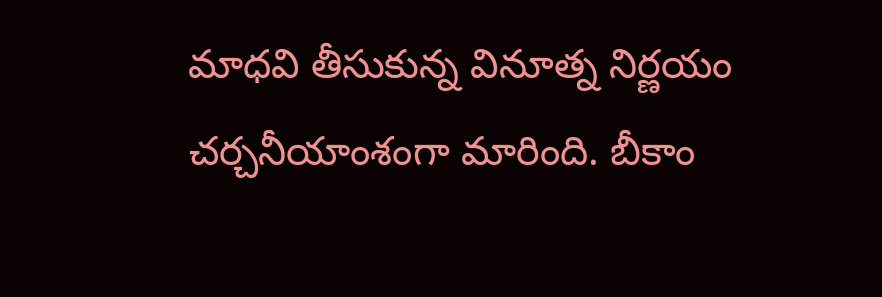మాధవి తీసుకున్న వినూత్న నిర్ణయం చర్చనీయాంశంగా మారింది. బీకాం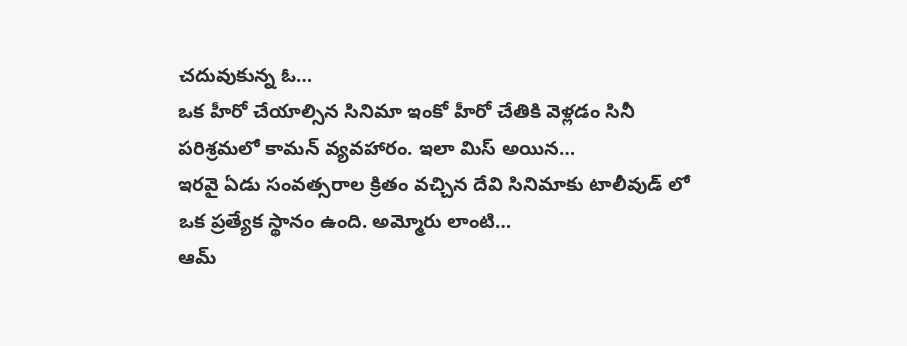చదువుకున్న ఓ…
ఒక హీరో చేయాల్సిన సినిమా ఇంకో హీరో చేతికి వెళ్లడం సినీ పరిశ్రమలో కామన్ వ్యవహారం. ఇలా మిస్ అయిన…
ఇరవై ఏడు సంవత్సరాల క్రితం వచ్చిన దేవి సినిమాకు టాలీవుడ్ లో ఒక ప్రత్యేక స్థానం ఉంది. అమ్మోరు లాంటి…
ఆమ్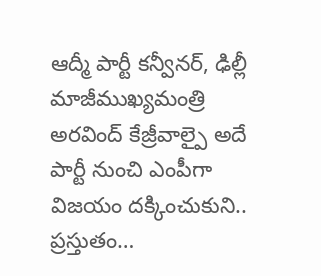ఆద్మీ పార్టీ కన్వీనర్, ఢిల్లీ మాజీముఖ్యమంత్రి అరవింద్ కేజ్రీవాల్పై అదే పార్టీ నుంచి ఎంపీగా విజయం దక్కించుకుని.. ప్రస్తుతం…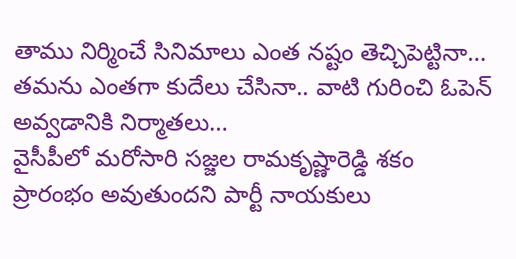తాము నిర్మించే సినిమాలు ఎంత నష్టం తెచ్చిపెట్టినా… తమను ఎంతగా కుదేలు చేసినా.. వాటి గురించి ఓపెన్ అవ్వడానికి నిర్మాతలు…
వైసీపీలో మరోసారి సజ్జల రామకృష్ణారెడ్డి శకం ప్రారంభం అవుతుందని పార్టీ నాయకులు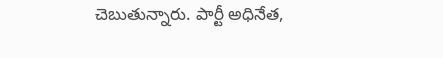చెబుతున్నారు. పార్టీ అధినేత,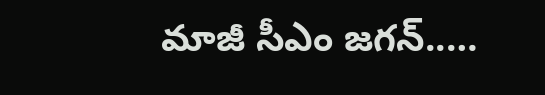మాజీ సీఎం జగన్..…